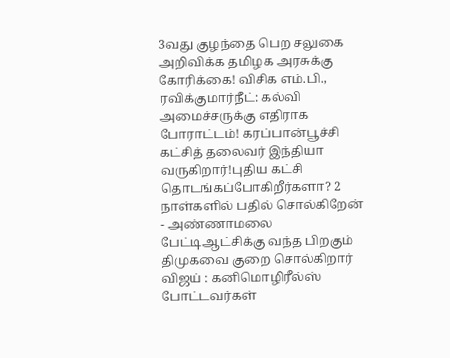3வது குழந்தை பெற சலுகை அறிவிக்க தமிழக அரசுக்கு கோரிக்கை! விசிக எம்.பி., ரவிக்குமார்நீட்: கல்வி அமைச்சருக்கு எதிராக போராட்டம்! கரப்பான்பூச்சி கட்சித் தலைவர் இந்தியா வருகிறார்!புதிய கட்சி தொடங்கப்போகிறீர்களா? 2 நாள்களில் பதில் சொல்கிறேன் - அண்ணாமலை பேட்டிஆட்சிக்கு வந்த பிறகும் திமுகவை குறை சொல்கிறார் விஜய் : கனிமொழிரீல்ஸ் போட்டவர்கள்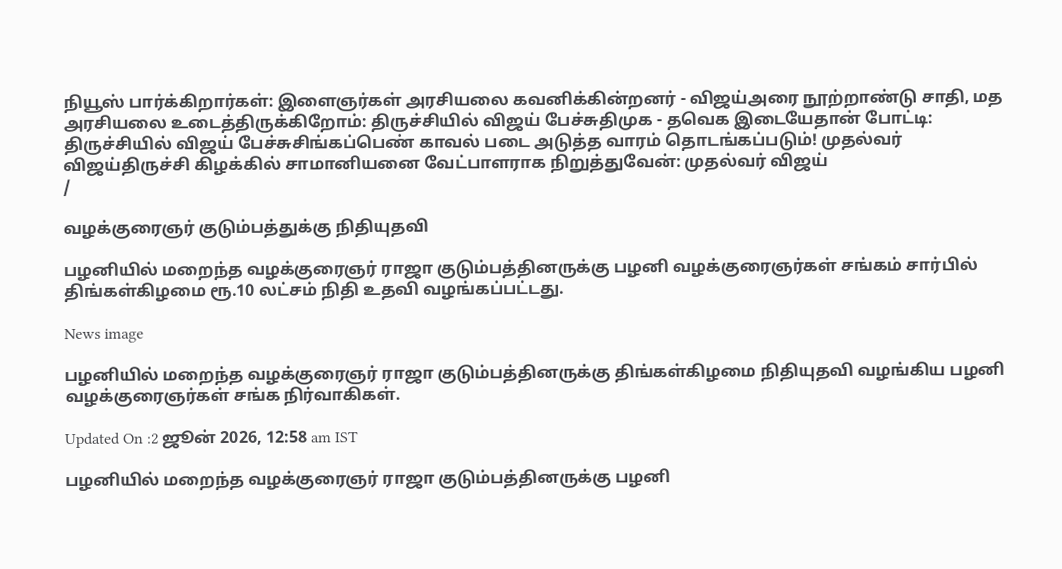நியூஸ் பார்க்கிறார்கள்: இளைஞர்கள் அரசியலை கவனிக்கின்றனர் - விஜய்அரை நூற்றாண்டு சாதி, மத அரசியலை உடைத்திருக்கிறோம்: திருச்சியில் விஜய் பேச்சுதிமுக - தவெக இடையேதான் போட்டி: திருச்சியில் விஜய் பேச்சுசிங்கப்பெண் காவல் படை அடுத்த வாரம் தொடங்கப்படும்! முதல்வர் விஜய்திருச்சி கிழக்கில் சாமானியனை வேட்பாளராக நிறுத்துவேன்: முதல்வர் விஜய்
/

வழக்குரைஞர் குடும்பத்துக்கு நிதியுதவி

பழனியில் மறைந்த வழக்குரைஞர் ராஜா குடும்பத்தினருக்கு பழனி வழக்குரைஞர்கள் சங்கம் சார்பில் திங்கள்கிழமை ரூ.10 லட்சம் நிதி உதவி வழங்கப்பட்டது.

News image

பழனியில் மறைந்த வழக்குரைஞர் ராஜா குடும்பத்தினருக்கு திங்கள்கிழமை நிதியுதவி வழங்கிய பழனி வழக்குரைஞர்கள் சங்க நிர்வாகிகள்.

Updated On :2 ஜூன் 2026, 12:58 am IST

பழனியில் மறைந்த வழக்குரைஞர் ராஜா குடும்பத்தினருக்கு பழனி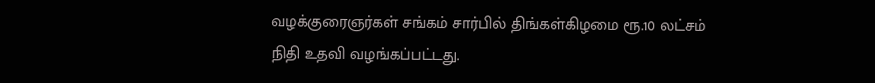வழக்குரைஞர்கள் சங்கம் சார்பில் திங்கள்கிழமை ரூ.10 லட்சம் நிதி உதவி வழங்கப்பட்டது.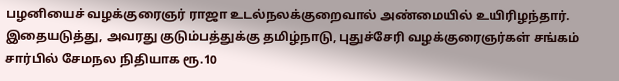பழனியைச் வழக்குரைஞர் ராஜா உடல்நலக்குறைவால் அண்மையில் உயிரிழந்தார். இதையடுத்து, அவரது குடும்பத்துக்கு தமிழ்நாடு, புதுச்சேரி வழக்குரைஞர்கள் சங்கம் சார்பில் சேமநல நிதியாக ரூ.10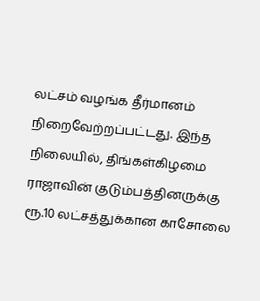லட்சம் வழங்க தீர்மானம் நிறைவேற்றப்பட்டது. இந்த நிலையில், திங்கள்கிழமை ராஜாவின் குடும்பத்தினருக்கு ரூ.10 லட்சத்துக்கான காசோலை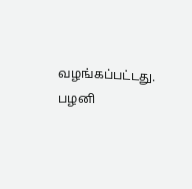வழங்கப்பட்டது. பழனி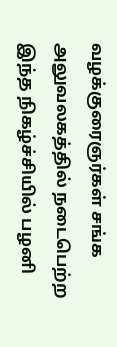வழக்குரைஞர்கள் சங்க அலுவலகத்தில் நடைபெற்ற இந்த நிகழ்ச்சியில் பழனி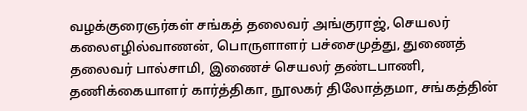வழக்குரைஞர்கள் சங்கத் தலைவர் அங்குராஜ், செயலர் கலைஎழில்வாணன், பொருளாளர் பச்சைமுத்து, துணைத் தலைவர் பால்சாமி, இணைச் செயலர் தண்டபாணி, தணிக்கையாளர் கார்த்திகா, நூலகர் திலோத்தமா, சங்கத்தின்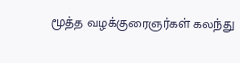மூத்த வழக்குரைஞர்கள் கலந்து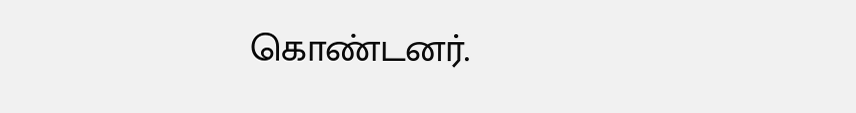கொண்டனர்.